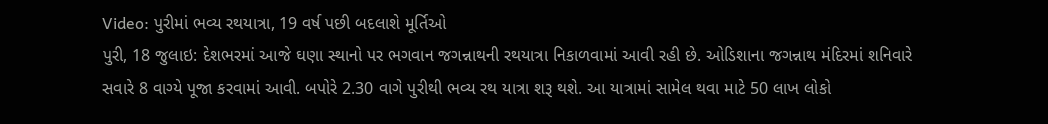Video: પુરીમાં ભવ્ય રથયાત્રા, 19 વર્ષ પછી બદલાશે મૂર્તિઓ
પુરી, 18 જુલાઇ: દેશભરમાં આજે ઘણા સ્થાનો પર ભગવાન જગન્નાથની રથયાત્રા નિકાળવામાં આવી રહી છે. ઓડિશાના જગન્નાથ મંદિરમાં શનિવારે સવારે 8 વાગ્યે પૂજા કરવામાં આવી. બપોરે 2.30 વાગે પુરીથી ભવ્ય રથ યાત્રા શરૂ થશે. આ યાત્રામાં સામેલ થવા માટે 50 લાખ લોકો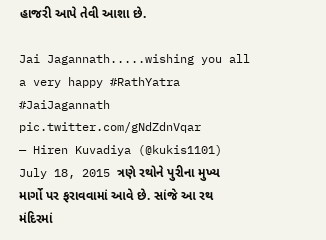હાજરી આપે તેવી આશા છે.

Jai Jagannath.....wishing you all a very happy #RathYatra
#JaiJagannath pic.twitter.com/gNdZdnVqar
— Hiren Kuvadiya (@kukis1101) July 18, 2015 ત્રણે રથોને પુરીના મુખ્ય માર્ગો પર ફરાવવામાં આવે છે. સાંજે આ રથ મંદિરમાં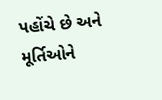પહોંચે છે અને મૂર્તિઓને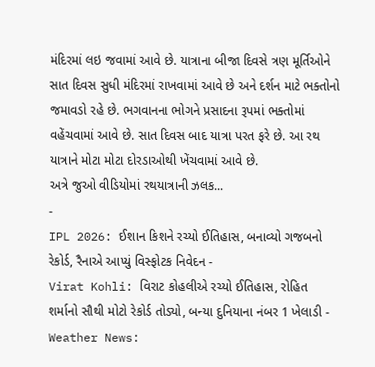મંદિરમાં લઇ જવામાં આવે છે. યાત્રાના બીજા દિવસે ત્રણ મૂર્તિઓને સાત દિવસ સુધી મંદિરમાં રાખવામાં આવે છે અને દર્શન માટે ભક્તોનો જમાવડો રહે છે. ભગવાનના ભોગને પ્રસાદના રૂપમાં ભક્તોમાં વહેંચવામાં આવે છે. સાત દિવસ બાદ યાત્રા પરત ફરે છે. આ રથ યાત્રાને મોટા મોટા દોરડાઓથી ખેંચવામાં આવે છે.
અત્રે જુઓ વીડિયોમાં રથયાત્રાની ઝલક...
-
IPL 2026: ઈશાન કિશને રચ્યો ઈતિહાસ, બનાવ્યો ગજબનો રેકોર્ડ, રૈનાએ આપ્યું વિસ્ફોટક નિવેદન -
Virat Kohli: વિરાટ કોહલીએ રચ્યો ઈતિહાસ, રોહિત શર્માનો સૌથી મોટો રેકોર્ડ તોડ્યો, બન્યા દુનિયાના નંબર 1 ખેલાડી -
Weather News: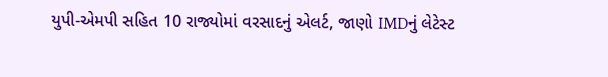યુપી-એમપી સહિત 10 રાજ્યોમાં વરસાદનું એલર્ટ, જાણો IMDનું લેટેસ્ટ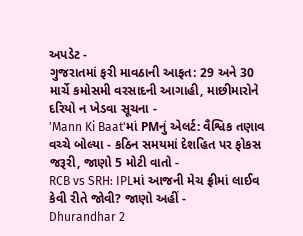અપડેટ -
ગુજરાતમાં ફરી માવઠાની આફત: 29 અને 30 માર્ચે કમોસમી વરસાદની આગાહી, માછીમારોને દરિયો ન ખેડવા સૂચના -
'Mann Ki Baat'માં PMનું એલર્ટ: વૈશ્વિક તણાવ વચ્ચે બોલ્યા - કઠિન સમયમાં દેશહિત પર ફોકસ જરૂરી, જાણો 5 મોટી વાતો -
RCB vs SRH: IPLમાં આજની મેચ ફ્રીમાં લાઈવ કેવી રીતે જોવી? જાણો અહીં -
Dhurandhar 2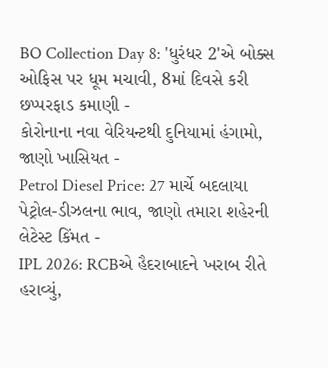BO Collection Day 8: 'ધુરંધર 2'એ બોક્સ ઓફિસ પર ધૂમ મચાવી, 8માં દિવસે કરી છપ્પરફાડ કમાણી -
કોરોનાના નવા વેરિયન્ટથી દુનિયામાં હંગામો, જાણો ખાસિયત -
Petrol Diesel Price: 27 માર્ચે બદલાયા પેટ્રોલ-ડીઝલના ભાવ, જાણો તમારા શહેરની લેટેસ્ટ કિંમત -
IPL 2026: RCBએ હૈદરાબાદને ખરાબ રીતે હરાવ્યું,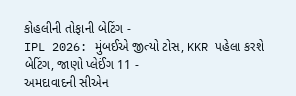કોહલીની તોફાની બેટિંગ -
IPL 2026: મુંબઈએ જીત્યો ટોસ, KKR પહેલા કરશે બેટિંગ, જાણો પ્લેઈંગ 11 -
અમદાવાદની સીએન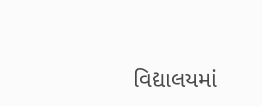વિદ્યાલયમાં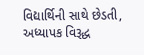વિદ્યાર્થિની સાથે છેડતી, અધ્યાપક વિરૂદ્ધ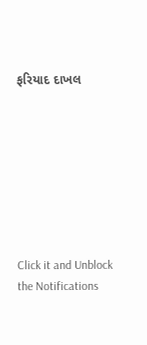ફરિયાદ દાખલ








Click it and Unblock the Notifications